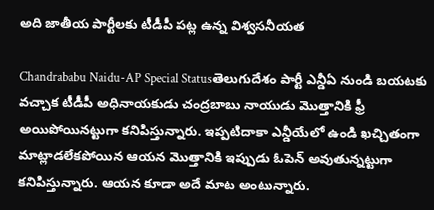అది జాతీయ పార్టీలకు టీడీపీ పట్ల ఉన్న విశ్వసనీయత

Chandrababu Naidu-AP Special Statusతెలుగుదేశం పార్టీ ఎన్డీఏ నుండి బయటకు వచ్చాక టీడీపీ అధినాయకుడు చంద్రబాబు నాయుడు మొత్తానికి ఫ్రీ అయిపోయినట్టుగా కనిపిస్తున్నారు. ఇప్పటిదాకా ఎన్డీయేలో ఉండి ఖచ్చితంగా మాట్లాడలేకపోయిన ఆయన మొత్తానికి ఇప్పుడు ఓపెన్ అవుతున్నట్టుగా కనిపిస్తున్నారు. ఆయన కూడా అదే మాట అంటున్నారు.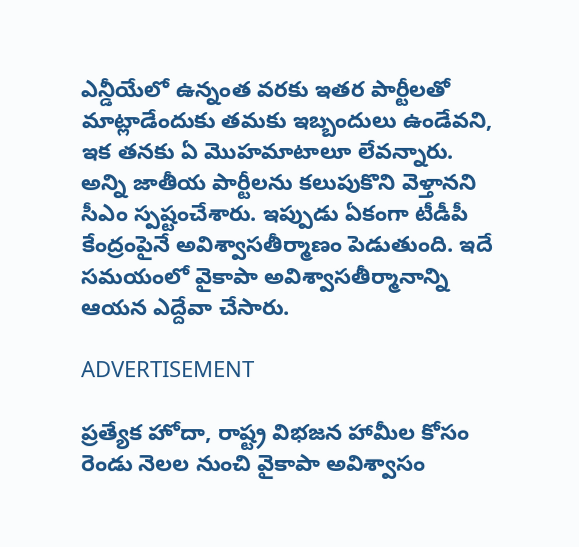ఎన్డీయేలో ఉన్నంత వరకు ఇతర పార్టీలతో మాట్లాడేందుకు తమకు ఇబ్బందులు ఉండేవని, ఇక తనకు ఏ మొహమాటాలూ లేవన్నారు. అన్ని జాతీయ పార్టీలను కలుపుకొని వెళ్తానని సీఎం స్పష్టంచేశారు. ఇప్పుడు ఏకంగా టీడీపీ కేంద్రంపైనే అవిశ్వాసతీర్మాణం పెడుతుంది. ఇదే సమయంలో వైకాపా అవిశ్వాసతీర్మానాన్ని ఆయన ఎద్దేవా చేసారు.

ADVERTISEMENT

ప్రత్యేక హోదా, రాష్ట్ర విభజన హామీల కోసం రెండు నెలల నుంచి వైకాపా అవిశ్వాసం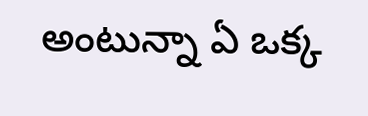అంటున్నా ఏ ఒక్క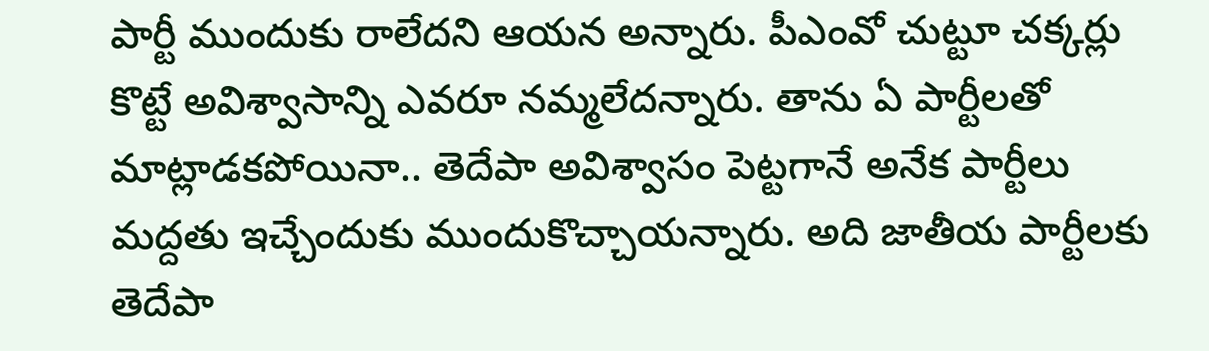పార్టీ ముందుకు రాలేదని ఆయన అన్నారు. పీఎంవో చుట్టూ చక్కర్లు కొట్టే అవిశ్వాసాన్ని ఎవరూ నమ్మలేదన్నారు. తాను ఏ పార్టీలతో మాట్లాడకపోయినా.. తెదేపా అవిశ్వాసం పెట్టగానే అనేక పార్టీలు మద్దతు ఇచ్చేందుకు ముందుకొచ్చాయన్నారు. అది జాతీయ పార్టీలకు తెదేపా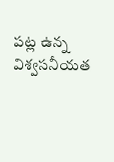పట్ల ఉన్న విశ్వసనీయత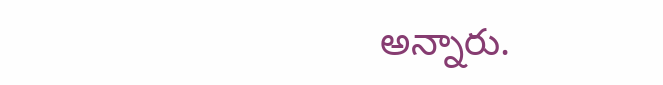అన్నారు.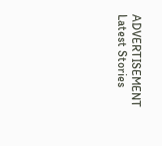ADVERTISEMENT
Latest Stories